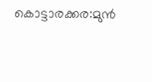കൊട്ടാരക്കര:മുൻ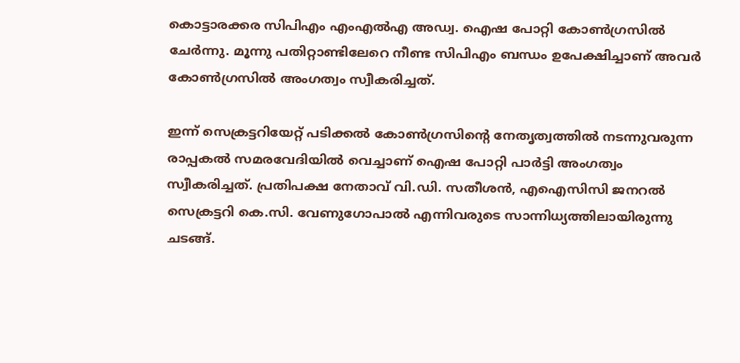കൊട്ടാരക്കര സിപിഎം എംഎൽഎ അഡ്വ. ഐഷ പോറ്റി കോൺഗ്രസിൽ ചേർന്നു. മൂന്നു പതിറ്റാണ്ടിലേറെ നീണ്ട സിപിഎം ബന്ധം ഉപേക്ഷിച്ചാണ് അവർ കോൺഗ്രസിൽ അംഗത്വം സ്വീകരിച്ചത്.

ഇന്ന് സെക്രട്ടറിയേറ്റ് പടിക്കൽ കോൺഗ്രസിന്റെ നേതൃത്വത്തിൽ നടന്നുവരുന്ന രാപ്പകൽ സമരവേദിയിൽ വെച്ചാണ് ഐഷ പോറ്റി പാർട്ടി അംഗത്വം സ്വീകരിച്ചത്. പ്രതിപക്ഷ നേതാവ് വി.ഡി. സതീശൻ, എഐസിസി ജനറൽ സെക്രട്ടറി കെ.സി. വേണുഗോപാൽ എന്നിവരുടെ സാന്നിധ്യത്തിലായിരുന്നു ചടങ്ങ്.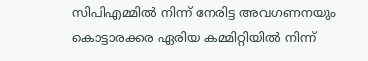സിപിഎമ്മിൽ നിന്ന് നേരിട്ട അവഗണനയും കൊട്ടാരക്കര ഏരിയ കമ്മിറ്റിയിൽ നിന്ന്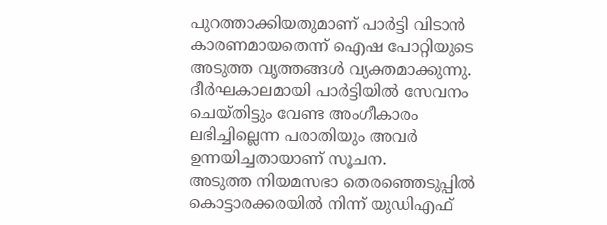പുറത്താക്കിയതുമാണ് പാർട്ടി വിടാൻ കാരണമായതെന്ന് ഐഷ പോറ്റിയുടെ അടുത്ത വൃത്തങ്ങൾ വ്യക്തമാക്കുന്നു. ദീർഘകാലമായി പാർട്ടിയിൽ സേവനം ചെയ്തിട്ടും വേണ്ട അംഗീകാരം ലഭിച്ചില്ലെന്ന പരാതിയും അവർ ഉന്നയിച്ചതായാണ് സൂചന.
അടുത്ത നിയമസഭാ തെരഞ്ഞെടുപ്പിൽ കൊട്ടാരക്കരയിൽ നിന്ന് യുഡിഎഫ്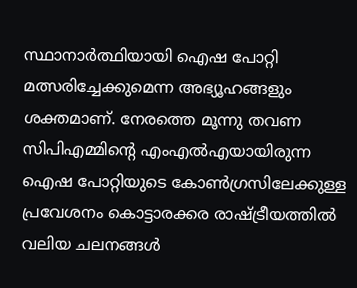സ്ഥാനാർത്ഥിയായി ഐഷ പോറ്റി മത്സരിച്ചേക്കുമെന്ന അഭ്യൂഹങ്ങളും ശക്തമാണ്. നേരത്തെ മൂന്നു തവണ സിപിഎമ്മിന്റെ എംഎൽഎയായിരുന്ന ഐഷ പോറ്റിയുടെ കോൺഗ്രസിലേക്കുള്ള പ്രവേശനം കൊട്ടാരക്കര രാഷ്ട്രീയത്തിൽ വലിയ ചലനങ്ങൾ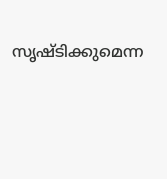സൃഷ്ടിക്കുമെന്ന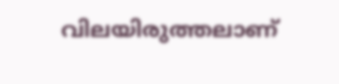വിലയിരുത്തലാണ്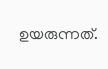ഉയരുന്നത്.